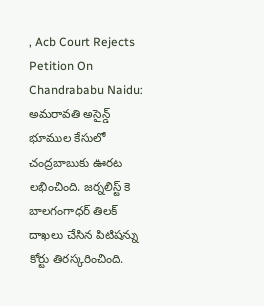, Acb Court Rejects Petition On Chandrababu Naidu: అమరావతి అసైన్డ్ భూముల కేసులో చంద్రబాబుకు ఊరట లభించింది. జర్నలిస్ట్ కె బాలగంగాధర్ తిలక్ దాఖలు చేసిన పిటిషన్ను కోర్టు తిరస్కరించింది.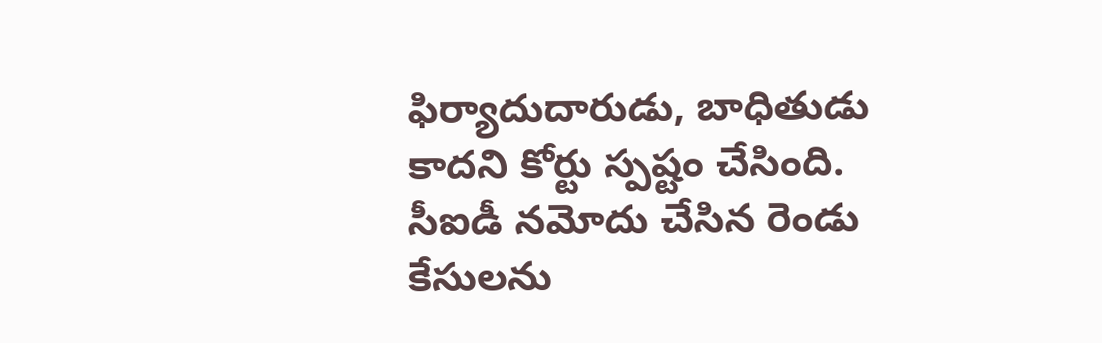ఫిర్యాదుదారుడు, బాధితుడు కాదని కోర్టు స్పష్టం చేసింది. సీఐడీ నమోదు చేసిన రెండు కేసులను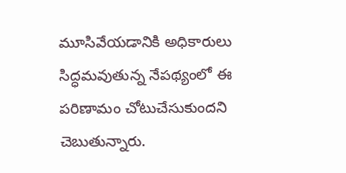మూసివేయడానికి అధికారులు సిద్ధమవుతున్న నేపథ్యంలో ఈ పరిణామం చోటుచేసుకుందని చెబుతున్నారు.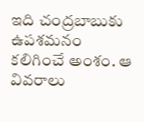ఇది చంద్రబాబుకు ఉపశమనం కలిగించే అంశం. ఆ వివరాలు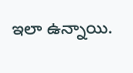ఇలా ఉన్నాయి.